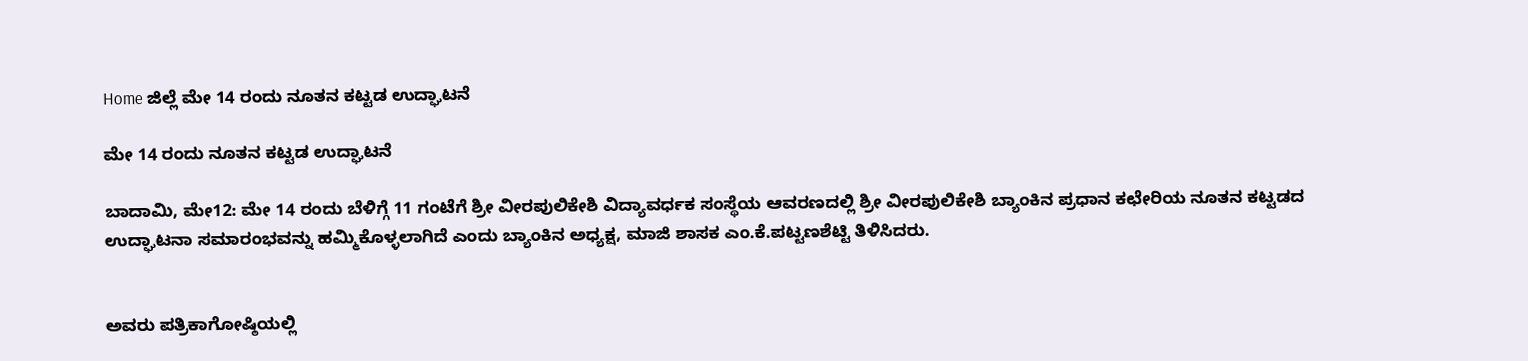Home ಜಿಲ್ಲೆ ಮೇ 14 ರಂದು ನೂತನ ಕಟ್ಟಡ ಉದ್ಘಾಟನೆ

ಮೇ 14 ರಂದು ನೂತನ ಕಟ್ಟಡ ಉದ್ಘಾಟನೆ

ಬಾದಾಮಿ, ಮೇ12: ಮೇ 14 ರಂದು ಬೆಳಿಗ್ಗೆ 11 ಗಂಟೆಗೆ ಶ್ರೀ ವೀರಪುಲಿಕೇಶಿ ವಿದ್ಯಾವರ್ಧಕ ಸಂಸ್ಥೆಯ ಆವರಣದಲ್ಲಿ ಶ್ರೀ ವೀರಪುಲಿಕೇಶಿ ಬ್ಯಾಂಕಿನ ಪ್ರಧಾನ ಕಛೇರಿಯ ನೂತನ ಕಟ್ಟಡದ ಉದ್ಘಾಟನಾ ಸಮಾರಂಭವನ್ನು ಹಮ್ಮಿಕೊಳ್ಳಲಾಗಿದೆ ಎಂದು ಬ್ಯಾಂಕಿನ ಅಧ್ಯಕ್ಷ, ಮಾಜಿ ಶಾಸಕ ಎಂ.ಕೆ.ಪಟ್ಟಣಶೆಟ್ಟಿ ತಿಳಿಸಿದರು.


ಅವರು ಪತ್ರಿಕಾಗೋಷ್ಠಿಯಲ್ಲಿ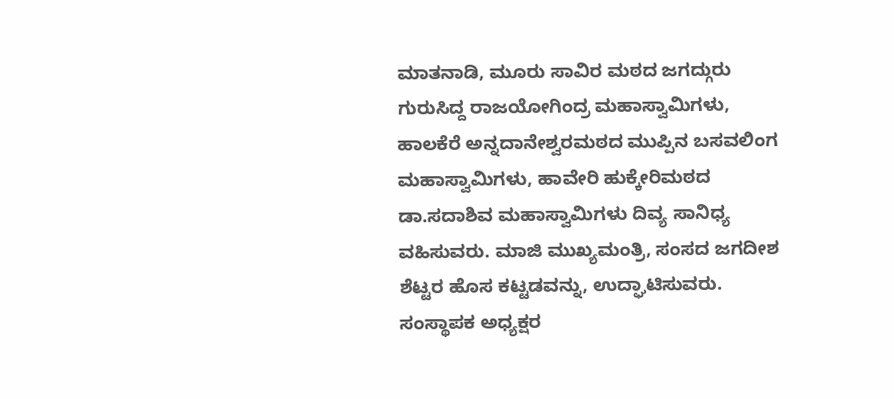ಮಾತನಾಡಿ, ಮೂರು ಸಾವಿರ ಮಠದ ಜಗದ್ಗುರು ಗುರುಸಿದ್ದ ರಾಜಯೋಗಿಂದ್ರ ಮಹಾಸ್ವಾಮಿಗಳು, ಹಾಲಕೆರೆ ಅನ್ನದಾನೇಶ್ವರಮಠದ ಮುಪ್ಪಿನ ಬಸವಲಿಂಗ ಮಹಾಸ್ವಾಮಿಗಳು, ಹಾವೇರಿ ಹುಕ್ಕೇರಿಮಠದ ಡಾ.ಸದಾಶಿವ ಮಹಾಸ್ವಾಮಿಗಳು ದಿವ್ಯ ಸಾನಿಧ್ಯ ವಹಿಸುವರು. ಮಾಜಿ ಮುಖ್ಯಮಂತ್ರಿ, ಸಂಸದ ಜಗದೀಶ ಶೆಟ್ಟರ ಹೊಸ ಕಟ್ಟಡವನ್ನು, ಉದ್ಘಾಟಿಸುವರು. ಸಂಸ್ಥಾಪಕ ಅಧ್ಯಕ್ಷರ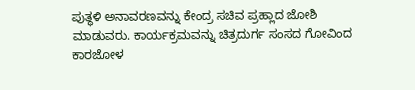ಪುತ್ಥಳಿ ಅನಾವರಣವನ್ನು ಕೇಂದ್ರ ಸಚಿವ ಪ್ರಹ್ಲಾದ ಜೋಶಿ ಮಾಡುವರು. ಕಾರ್ಯಕ್ರಮವನ್ನು ಚಿತ್ರದುರ್ಗ ಸಂಸದ ಗೋವಿಂದ ಕಾರಜೋಳ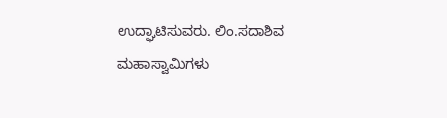ಉದ್ಘಾಟಿಸುವರು. ಲಿಂ.ಸದಾಶಿವ ಮಹಾಸ್ವಾಮಿಗಳು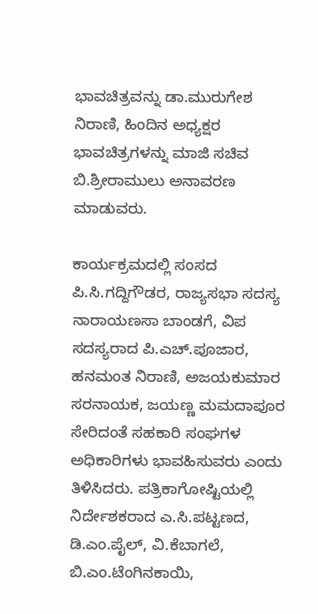ಭಾವಚಿತ್ರವನ್ನು ಡಾ.ಮುರುಗೇಶ ನಿರಾಣಿ, ಹಿಂದಿನ ಅಧ್ಯಕ್ಷರ ಭಾವಚಿತ್ರಗಳನ್ನು ಮಾಜಿ ಸಚಿವ ಬಿ.ಶ್ರೀರಾಮುಲು ಅನಾವರಣ ಮಾಡುವರು.

ಕಾರ್ಯಕ್ರಮದಲ್ಲಿ ಸಂಸದ ಪಿ.ಸಿ.ಗದ್ದಿಗೌಡರ, ರಾಜ್ಯಸಭಾ ಸದಸ್ಯ ನಾರಾಯಣಸಾ ಬಾಂಡಗೆ, ವಿಪ ಸದಸ್ಯರಾದ ಪಿ.ಎಚ್.ಪೂಜಾರ, ಹನಮಂತ ನಿರಾಣಿ, ಅಜಯಕುಮಾರ ಸರನಾಯಕ, ಜಯಣ್ಣ ಮಮದಾಪೂರ ಸೇರಿದಂತೆ ಸಹಕಾರಿ ಸಂಘಗಳ ಅಧಿಕಾರಿಗಳು ಭಾವಹಿಸುವರು ಎಂದು ತಿಳಿಸಿದರು. ಪತ್ರಿಕಾಗೋಷ್ಟಿಯಲ್ಲಿ ನಿರ್ದೇಶಕರಾದ ಎ.ಸಿ.ಪಟ್ಟಣದ, ಡಿ.ಎಂ.ಪೈಲ್, ವಿ.ಕೆಬಾಗಲೆ, ಬಿ.ಎಂ.ಟೆಂಗಿನಕಾಯಿ,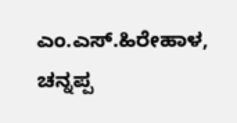ಎಂ.ಎಸ್.ಹಿರೇಹಾಳ, ಚನ್ನಪ್ಪ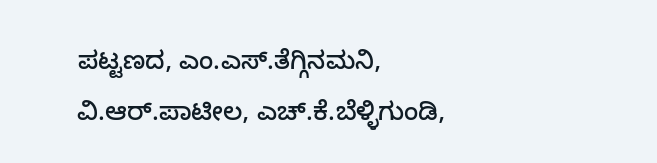ಪಟ್ಟಣದ, ಎಂ.ಎಸ್.ತೆಗ್ಗಿನಮನಿ, ವಿ.ಆರ್.ಪಾಟೀಲ, ಎಚ್.ಕೆ.ಬೆಳ್ಳಿಗುಂಡಿ,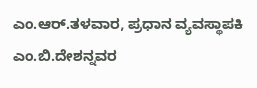ಎಂ.ಆರ್.ತಳವಾರ, ಪ್ರಧಾನ ವ್ಯವಸ್ಥಾಪಕಿ ಎಂ.ಬಿ.ದೇಶನ್ನವರ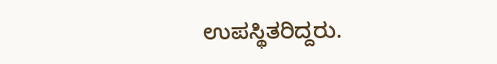ಉಪಸ್ಥಿತರಿದ್ದರು.